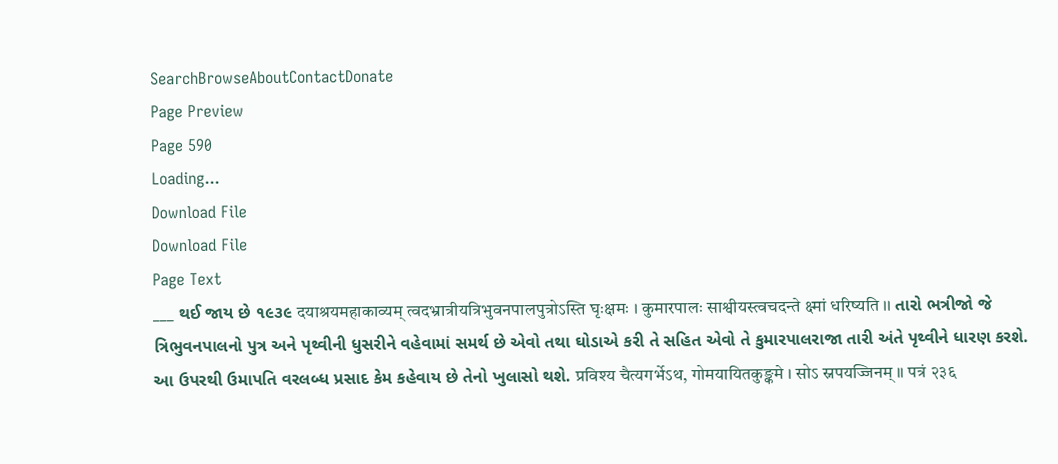SearchBrowseAboutContactDonate
Page Preview
Page 590
Loading...
Download File
Download File
Page Text
___ થઈ જાય છે ૧૯૩૯ दयाश्रयमहाकाव्यम् त्वदभ्रात्रीयत्रिभुवनपालपुत्रोऽस्ति घृःक्षमः । कुमारपालः साश्वीयस्त्वचदन्ते क्ष्मां धरिष्यति ।। તારો ભત્રીજો જે ત્રિભુવનપાલનો પુત્ર અને પૃથ્વીની ધુસરીને વહેવામાં સમર્થ છે એવો તથા ઘોડાએ કરી તે સહિત એવો તે કુમારપાલરાજા તારી અંતે પૃથ્વીને ધારણ કરશે. આ ઉપરથી ઉમાપતિ વરલબ્ધ પ્રસાદ કેમ કહેવાય છે તેનો ખુલાસો થશે. प्रविश्य चैत्यगर्भेऽथ, गोमयायितकुङ्कमे । सोऽ स्नपयज्जिनम् ॥ पत्रं २३६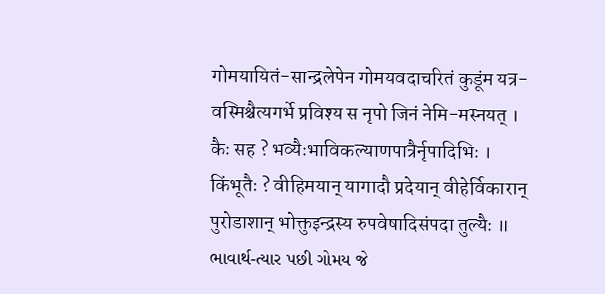गोमयायितं-सान्द्रलेपेन गोमयवदाचरितं कुडूंम यत्र-वस्मिश्चैत्यगर्भे प्रविश्य स नृपो जिनं नेमि-मस्नयत् । कैः सह ? भव्यैःभाविकल्याणपात्रैर्नृपादिभिः । किंभूतैः ? वीहिमयान् यागादौ प्रदेयान् वीहेर्विकारान् पुरोडाशान् भोक्तुइन्द्रस्य रुपवेषादिसंपदा तुल्यैः ॥ ભાવાર્થ-ત્યાર પછી ગોમય જે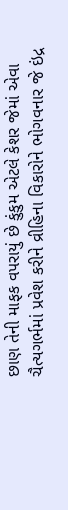છાણ તેની માફક વપરાયું છે કુંકુમ એટલે કેશર જેમાં એવા ચૈત્યગર્ભમાં પ્રવેશ કરીને વ્રીહિના વિકારોને ભોગવનાર જે ઇંદ્ર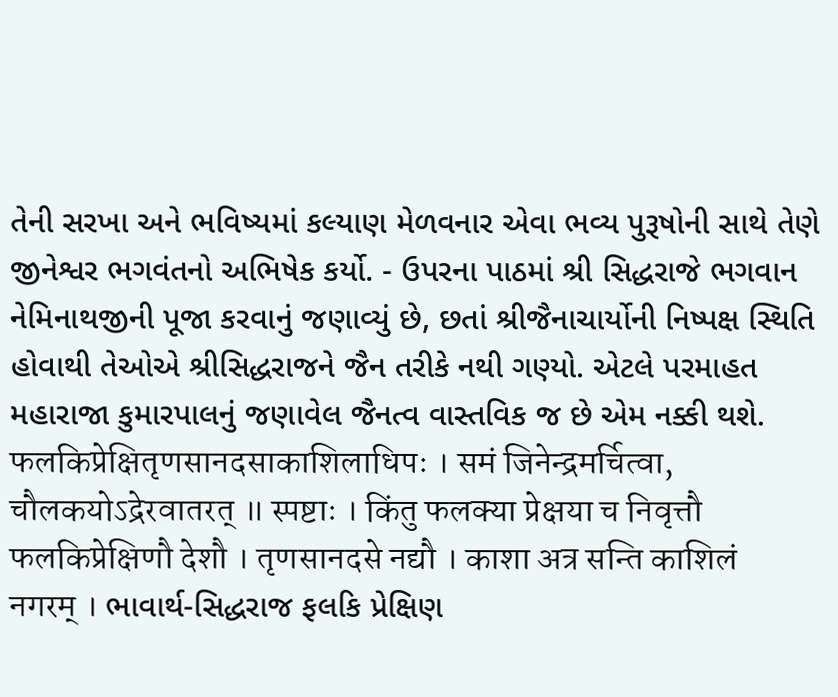તેની સરખા અને ભવિષ્યમાં કલ્યાણ મેળવનાર એવા ભવ્ય પુરૂષોની સાથે તેણે જીનેશ્વર ભગવંતનો અભિષેક કર્યો. - ઉપરના પાઠમાં શ્રી સિદ્ધરાજે ભગવાન નેમિનાથજીની પૂજા કરવાનું જણાવ્યું છે, છતાં શ્રીજૈનાચાર્યોની નિષ્પક્ષ સ્થિતિ હોવાથી તેઓએ શ્રીસિદ્ધરાજને જૈન તરીકે નથી ગણ્યો. એટલે પરમાહત મહારાજા કુમારપાલનું જણાવેલ જૈનત્વ વાસ્તવિક જ છે એમ નક્કી થશે. फलकिप्रेक्षितृणसानदसाकाशिलाधिपः । समं जिनेन्द्रमर्चित्वा, चौलकयोऽद्रेरवातरत् ॥ स्पष्टाः । किंतु फलक्या प्रेक्षया च निवृत्तौ फलकिप्रेक्षिणौ देशौ । तृणसानदसे नद्यौ । काशा अत्र सन्ति काशिलं नगरम् । ભાવાર્થ-સિદ્ધરાજ ફલકિ પ્રેક્ષિણ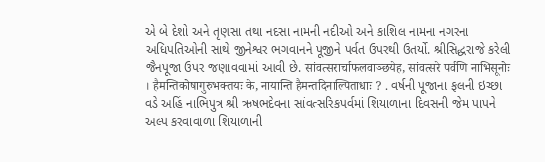એ બે દેશો અને તૃણસા તથા નદસા નામની નદીઓ અને કાશિલ નામના નગરના અધિપતિઓની સાથે જીનેશ્વર ભગવાનને પૂજીને પર્વત ઉપરથી ઉતર્યો. શ્રીસિદ્ધરાજે કરેલી જૈનપૂજા ઉપર જણાવવામાં આવી છે. सांवत्सरार्चाफलवाञ्छयेह, सांवत्सरे पर्वणि नाभिसूनोः । हैमन्तिकोषागुरुभक्तयः के, नायान्ति हैमन्तदिनाल्पिताधाः ? . વર્ષની પૂજાના ફલની ઇચ્છા વડે અહિં નાભિપુત્ર શ્રી ઋષભદેવના સાંવત્સરિકપર્વમાં શિયાળાના દિવસની જેમ પાપને અલ્પ કરવાવાળા શિયાળાની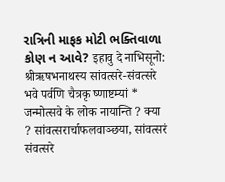રાત્રિની માફક મોટી ભક્તિવાળા કોણ ન આવે? इहावु दे नाभिसूनो: श्रीऋषभनाथस्य सांवत्सरे-संवत्सरे भवे पर्वणि चैत्रकृ ष्णाष्टम्यां * जन्मोत्सवे के लोक नायान्ति ? क्या ? सांवत्सरार्चाफलवाञ्छया, सांवत्सरं संवत्सरे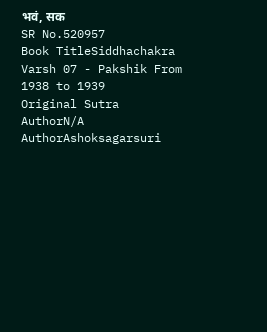भवं, सक
SR No.520957
Book TitleSiddhachakra Varsh 07 - Pakshik From 1938 to 1939
Original Sutra AuthorN/A
AuthorAshoksagarsuri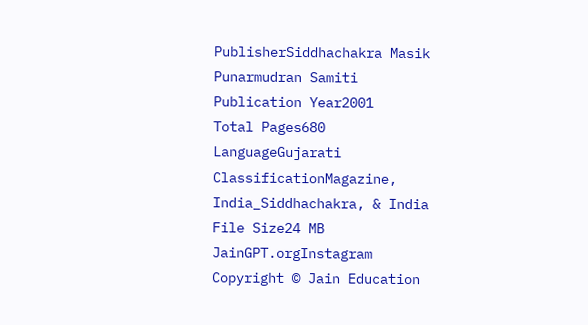PublisherSiddhachakra Masik Punarmudran Samiti
Publication Year2001
Total Pages680
LanguageGujarati
ClassificationMagazine, India_Siddhachakra, & India
File Size24 MB
JainGPT.orgInstagram
Copyright © Jain Education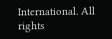International. All rights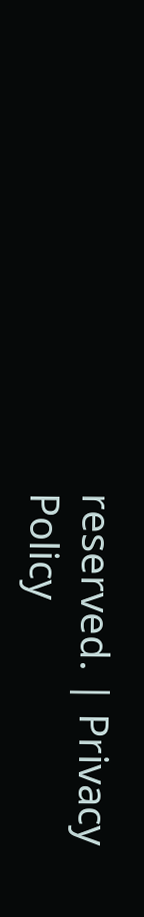reserved. | Privacy Policy